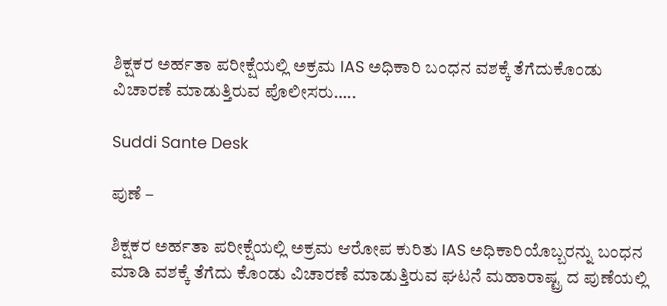ಶಿಕ್ಷಕರ ಅರ್ಹತಾ ಪರೀಕ್ಷೆಯಲ್ಲಿ ಅಕ್ರಮ IAS ಅಧಿಕಾರಿ ಬಂಧನ ವಶಕ್ಕೆ ತೆಗೆದುಕೊಂಡು ವಿಚಾರಣೆ ಮಾಡುತ್ತಿರುವ ಪೊಲೀಸರು…..

Suddi Sante Desk

ಪುಣೆ –

ಶಿಕ್ಷಕರ ಅರ್ಹತಾ ಪರೀಕ್ಷೆಯಲ್ಲಿ ಅಕ್ರಮ ಆರೋಪ ಕುರಿತು IAS ಅಧಿಕಾರಿಯೊಬ್ಬರನ್ನು ಬಂಧನ ಮಾಡಿ ವಶಕ್ಕೆ ತೆಗೆದು ಕೊಂಡು ವಿಚಾರಣೆ ಮಾಡುತ್ತಿರುವ ಘಟನೆ ಮಹಾರಾಷ್ಟ್ರ ದ ಪುಣೆಯಲ್ಲಿ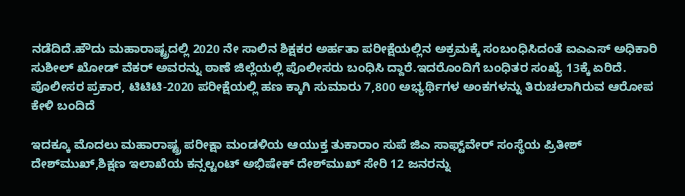ನಡೆದಿದೆ.ಹೌದು ಮಹಾರಾಷ್ಟ್ರದಲ್ಲಿ 2020 ನೇ ಸಾಲಿನ ಶಿಕ್ಷಕರ ಅರ್ಹತಾ ಪರೀಕ್ಷೆಯಲ್ಲಿನ ಅಕ್ರಮಕ್ಕೆ ಸಂಬಂಧಿಸಿದಂತೆ ಐಎಎಸ್‌ ಅಧಿಕಾರಿ ಸುಶೀಲ್‌ ಖೋಡ್‌ ವೆಕರ್‌ ಅವರನ್ನು ಠಾಣೆ ಜಿಲ್ಲೆಯಲ್ಲಿ ಪೊಲೀಸರು ಬಂಧಿಸಿ ದ್ದಾರೆ.ಇದರೊಂದಿಗೆ ಬಂಧಿತರ ಸಂಖ್ಯೆ 13ಕ್ಕೆ ಏರಿದೆ. ಪೊಲೀಸರ ಪ್ರಕಾರ, ಟಿಟಿಟಿ-2020 ಪರೀಕ್ಷೆಯಲ್ಲಿ ಹಣ ಕ್ಕಾಗಿ ಸುಮಾರು 7,800 ಅಭ್ಯರ್ಥಿಗಳ ಅಂಕಗಳನ್ನು ತಿರುಚಲಾಗಿರುವ ಆರೋಪ ಕೇಳಿ ಬಂದಿದೆ

ಇದಕ್ಕೂ ಮೊದಲು ಮಹಾರಾಷ್ಟ್ರ ಪರೀಕ್ಷಾ ಮಂಡಳಿಯ ಆಯುಕ್ತ ತುಕಾರಾಂ ಸುಪೆ ಜಿಎ ಸಾಫ್ಟ್‌ವೇರ್ ಸಂಸ್ಥೆಯ ಪ್ರಿತೀಶ್‌ ದೇಶ್‌ಮುಖ್,ಶಿಕ್ಷಣ ಇಲಾಖೆಯ ಕನ್ಸಲ್ಟಂಟ್‌ ಅಭಿಷೇಕ್‌ ದೇಶ್‌ಮುಖ್‌ ಸೇರಿ 12 ಜನರನ್ನು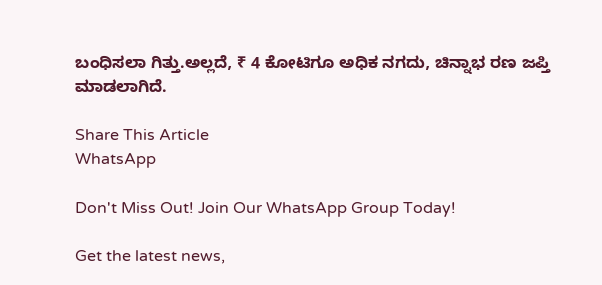ಬಂಧಿಸಲಾ ಗಿತ್ತು.ಅಲ್ಲದೆ, ₹ 4 ಕೋಟಿಗೂ ಅಧಿಕ ನಗದು, ಚಿನ್ನಾಭ ರಣ ಜಪ್ತಿ ಮಾಡಲಾಗಿದೆ.

Share This Article
WhatsApp

Don't Miss Out! Join Our WhatsApp Group Today!

Get the latest news,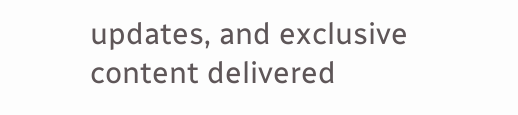updates, and exclusive content delivered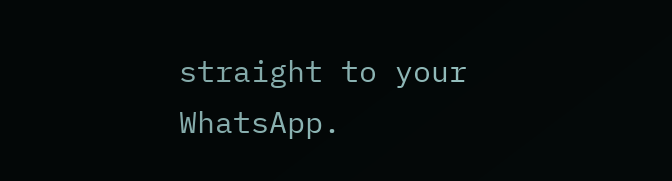straight to your WhatsApp.